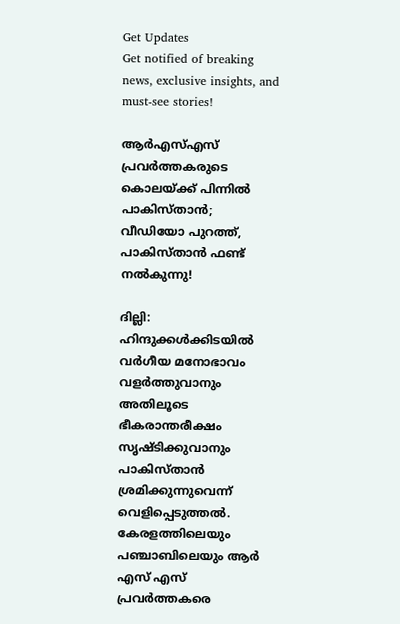Get Updates
Get notified of breaking news, exclusive insights, and must-see stories!

ആർഎസ്എസ് പ്രവർത്തകരുടെ കൊലയ്ക്ക് പിന്നിൽ പാകിസ്താൻ; വീഡിയോ പുറത്ത്, പാകിസ്താൻ ഫണ്ട് നൽകുന്നു!

ദില്ലി: ഹിന്ദുക്കള്‍ക്കിടയില്‍ വര്‍ഗീയ മനോഭാവം വളര്‍ത്തുവാനും അതിലൂടെ ഭീകരാന്തരീക്ഷം സൃഷ്ടിക്കുവാനും പാകിസ്താൻ ശ്രമിക്കുന്നുവെന്ന് വെളിപ്പെടുത്തൽ. കേരളത്തിലെയും പഞ്ചാബിലെയും ആര്‍ എസ് എസ് പ്രവര്‍ത്തകരെ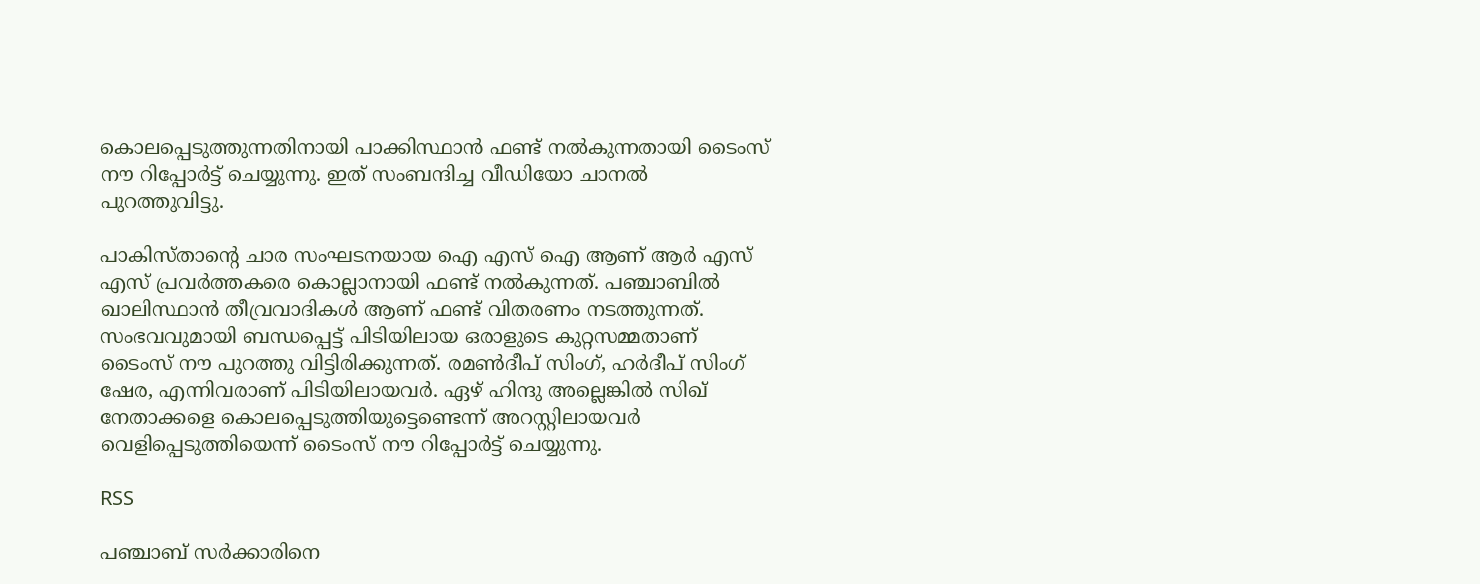കൊലപ്പെടുത്തുന്നതിനായി പാക്കിസ്ഥാന്‍ ഫണ്ട് നല്‍കുന്നതായി ടൈംസ് നൗ റിപ്പോർട്ട് ചെയ്യുന്നു. ഇത് സംബന്ദിച്ച വീഡിയോ ചാനൽ പുറത്തുവിട്ടു.

പാകിസ്താന്റെ ചാര സംഘടനയായ ഐ എസ് ഐ ആണ് ആര്‍ എസ് എസ് പ്രവര്‍ത്തകരെ കൊല്ലാനായി ഫണ്ട് നല്‍കുന്നത്. പഞ്ചാബില്‍ ഖാലിസ്ഥാന്‍ തീവ്രവാദികള്‍ ആണ് ഫണ്ട് വിതരണം നടത്തുന്നത്. സംഭവവുമായി ബന്ധപ്പെട്ട് പിടിയിലായ ഒരാളുടെ കുറ്റസമ്മതാണ് ടൈംസ് നൗ പുറത്തു വിട്ടിരിക്കുന്നത്. രമണ്‍ദീപ് സിംഗ്, ഹര്‍ദീപ് സിംഗ് ഷേര, എന്നിവരാണ് പിടിയിലായവർ. ഏഴ് ഹിന്ദു അല്ലെങ്കിൽ സിഖ് നേതാക്കളെ കൊലപ്പെടുത്തിയുട്ടെണ്ടെന്ന് അറസ്റ്റിലായവർ വെളിപ്പെടുത്തിയെന്ന് ടൈംസ് നൗ റിപ്പോർട്ട് ചെയ്യുന്നു.

RSS

പഞ്ചാബ് സര്‍ക്കാരിനെ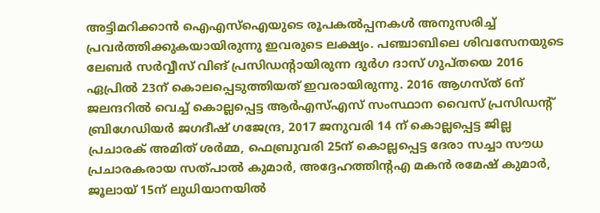അട്ടിമറിക്കാന്‍ ഐഎസ്ഐയുടെ രൂപകല്‍പ്പനകള്‍ അനുസരിച്ച് പ്രവര്‍ത്തിക്കുകയായിരുന്നു ഇവരുടെ ലക്ഷ്യം. പഞ്ചാബിലെ ശിവസേനയുടെ ലേബർ സർവ്വീസ് വിങ് പ്രസിഡന്റായിരുന്ന ദുർഗ ദാസ് ഗുപ്തയെ 2016 ഏപ്രിൽ 23ന് കൊലപ്പെടുത്തിയത് ഇവരായിരുന്നു. 2016 ആഗസ്ത് 6ന് ജലന്ദറിൽ വെച്ച് കൊല്ലപ്പെട്ട ആർഎസ്എസ് സംസ്ഥാന വൈസ് പ്രസിഡന്റ് ബ്രിഗേഡിയർ ജഗദീഷ് ഗജേന്ദ്ര, 2017 ജനുവരി 14 ന് കൊല്ലപ്പെട്ട ജില്ല പ്രചാരക് അമിത് ശർമ്മ, ഫെബ്രുവരി 25ന് കൊല്ലപ്പെട്ട ദേരാ സച്ചാ സൗധ പ്രചാരകരായ സത്പാൽ കുമാർ, അദ്ദേഹത്തിന്റഎ മകൻ രമേഷ് കുമാർ, ജൂലായ് 15ന് ലുധിയാനയിൽ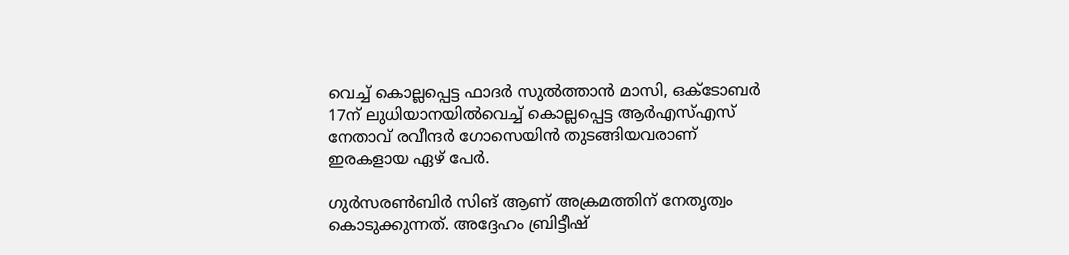വെച്ച് കൊല്ലപ്പെട്ട ഫാദർ സുൽത്താൻ മാസി, ഒക്ടോബർ 17ന് ലുധിയാനയിൽവെച്ച് കൊല്ലപ്പെട്ട ആർഎസ്എസ് നേതാവ് രവീന്ദർ ഗോസെയിൻ തുടങ്ങിയവരാണ് ഇരകളായ ഏഴ് പേർ.

ഗുർസരൺബിർ സിങ് ആണ് അക്രമത്തിന് നേതൃത്വം കൊടുക്കുന്നത്. അദ്ദേഹം ബ്രിട്ടീഷ്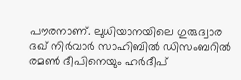പൗരനാണ്. ലുധിയാനയിലെ ഗുരുദ്വാര ദഖ് നിർവാർ സാഹിബിൽ ഡിസംബറിൽ രമൺ ദീപിനെയും ഹർദീപ്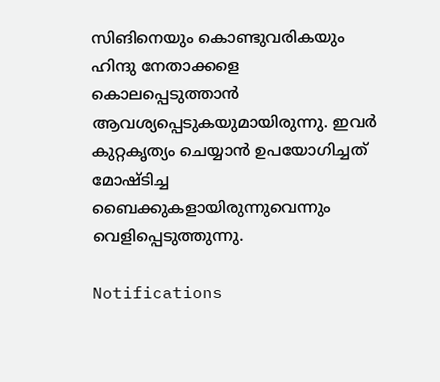സിങിനെയും കൊണ്ടുവരികയും ഹിന്ദു നേതാക്കളെ കൊലപ്പെടുത്താൻ ആവശ്യപ്പെടുകയുമായിരുന്നു. ഇവർ കുറ്റകൃത്യം ചെയ്യാൻ ഉപയോഗിച്ചത് മോഷ്ടിച്ച ബൈക്കുകളായിരുന്നുവെന്നും വെളിപ്പെടുത്തുന്നു.

Notifications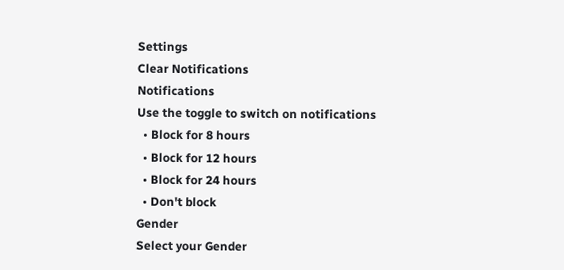Settings
Clear Notifications
Notifications
Use the toggle to switch on notifications
  • Block for 8 hours
  • Block for 12 hours
  • Block for 24 hours
  • Don't block
Gender
Select your Gender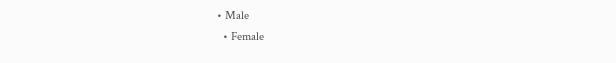• Male
  • Female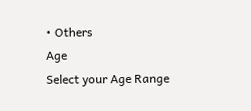• Others
Age
Select your Age Range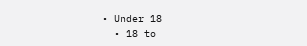• Under 18
  • 18 to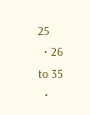25
  • 26 to 35
  •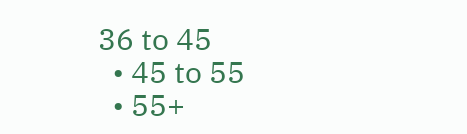36 to 45
  • 45 to 55
  • 55+